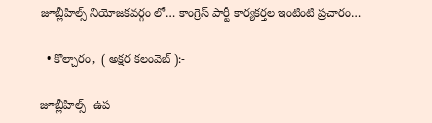జూబ్లీహిల్స్ నియోజకవర్గం లో… కాంగ్రెస్ పార్టీ కార్యకర్తల ఇంటింటి ప్రచారం…

  • కొల్చారం,  ( అక్షర కలంవెబ్ ):-

జూబ్లీహిల్స్  ఉప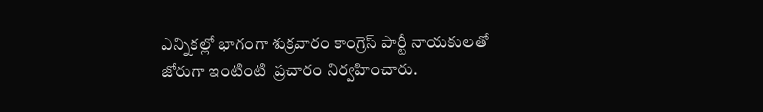ఎన్నికల్లో భాగంగా శుక్రవారం కాంగ్రెస్ పార్టీ నాయకులతో జోరుగా ఇంటింటి  ప్రచారం నిర్వహించారు.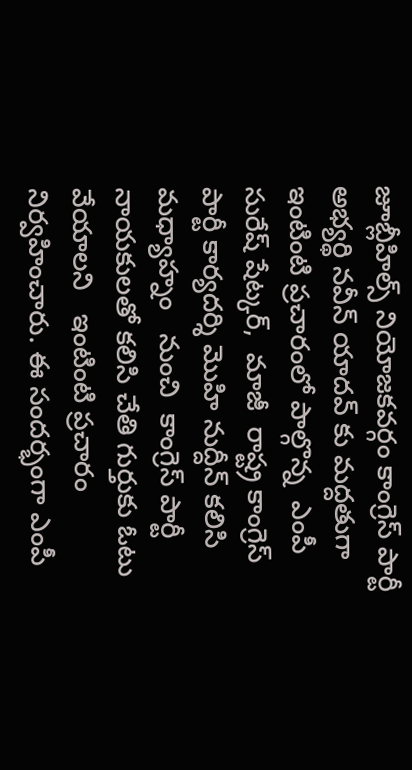జూబ్లీహిల్స్ నియోజకవర్గం కాంగ్రెస్ పార్టీ అభ్యర్థి నవీన్ యాదవ్ కు మద్దతుగా ఇంటింటి ప్రచారంలో పాల్గొన్న  ఎంపీ సురేష్ షేట్కర్,  మాజీ  రాష్ట్ర కాంగ్రెస్ పార్టీ కార్యదర్శి మొహి నుద్దీన్ కలిసి  మధ్యాహ్నం   నుంచి  కాంగ్రెస్ పార్టీ నాయకులతో కలిసి చేతి గుర్తుకు ఓటు వేయాలని   ఇంటింటి ప్రచారం నిర్వహించారు. ఈ సందర్భంగా ఎంపీ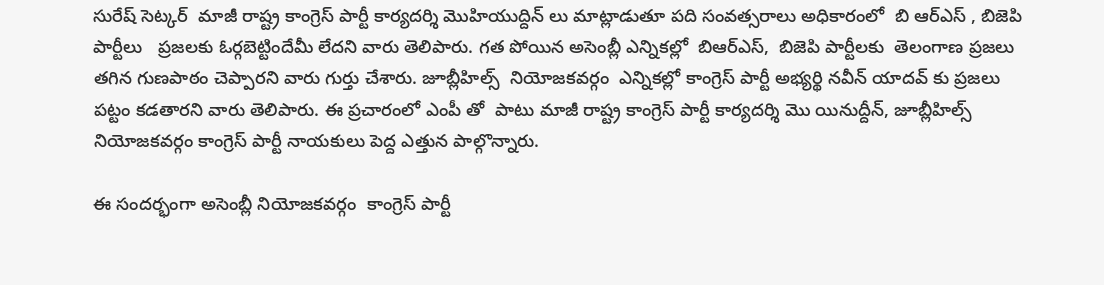సురేష్ సెట్కర్  మాజీ రాష్ట్ర కాంగ్రెస్ పార్టీ కార్యదర్శి మొహియుద్దిన్ లు మాట్లాడుతూ పది సంవత్సరాలు అధికారంలో  బి ఆర్ఎస్ , బిజెపి పార్టీలు   ప్రజలకు ఓర్గబెట్టిందేమీ లేదని వారు తెలిపారు. గత పోయిన అసెంబ్లీ ఎన్నికల్లో  బిఆర్ఎస్,  బిజెపి పార్టీలకు  తెలంగాణ ప్రజలు తగిన గుణపాఠం చెప్పారని వారు గుర్తు చేశారు. జూబ్లీహిల్స్  నియోజకవర్గం  ఎన్నికల్లో కాంగ్రెస్ పార్టీ అభ్యర్థి నవీన్ యాదవ్ కు ప్రజలు పట్టం కడతారని వారు తెలిపారు. ఈ ప్రచారంలో ఎంపీ తో  పాటు మాజీ రాష్ట్ర కాంగ్రెస్ పార్టీ కార్యదర్శి మొ యినుద్దీన్, జూబ్లీహిల్స్ నియోజకవర్గం కాంగ్రెస్ పార్టీ నాయకులు పెద్ద ఎత్తున పాల్గొన్నారు.

ఈ సందర్భంగా అసెంబ్లీ నియోజకవర్గం  కాంగ్రెస్ పార్టీ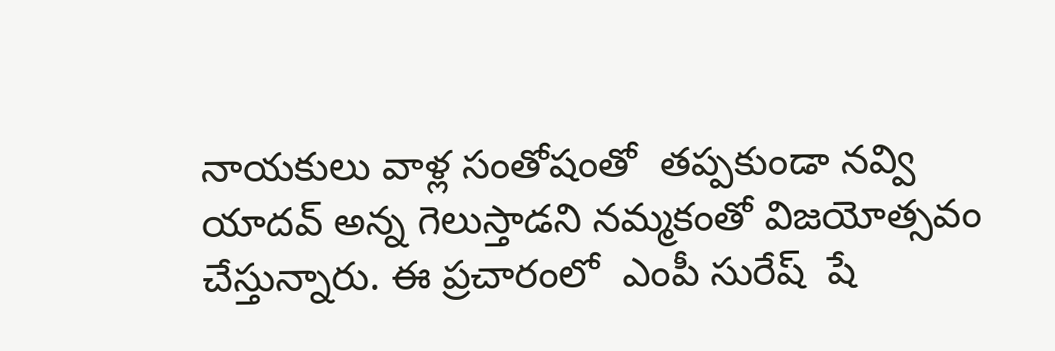నాయకులు వాళ్ల సంతోషంతో  తప్పకుండా నవ్వి యాదవ్ అన్న గెలుస్తాడని నమ్మకంతో విజయోత్సవం చేస్తున్నారు. ఈ ప్రచారంలో  ఎంపీ సురేష్  షే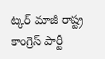ట్కర్ మాజీ రాష్ట్ర కాంగ్రెస్ పార్టీ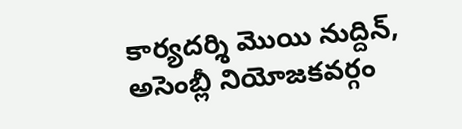కార్యదర్శి మొయి నుద్దిన్, అసెంబ్లీ నియోజకవర్గం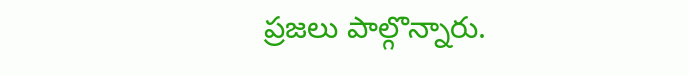ప్రజలు పాల్గొన్నారు.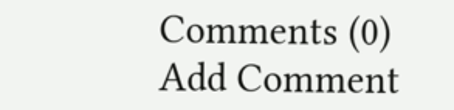Comments (0)
Add Comment